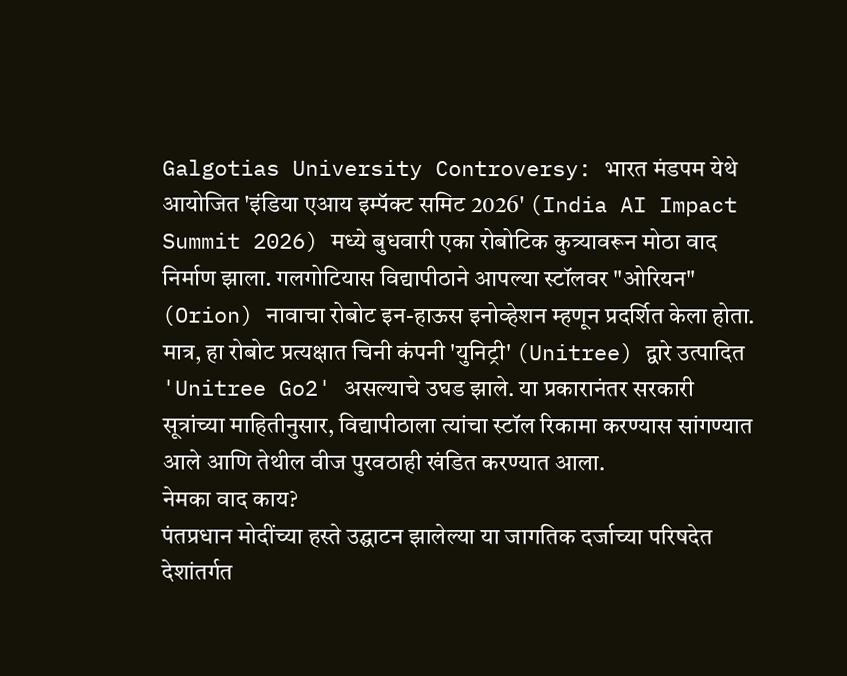Galgotias University Controversy: भारत मंडपम येथे आयोजित 'इंडिया एआय इम्पॅक्ट समिट 2026' (India AI Impact Summit 2026) मध्ये बुधवारी एका रोबोटिक कुत्र्यावरून मोठा वाद निर्माण झाला. गलगोटियास विद्यापीठाने आपल्या स्टॉलवर "ओरियन" (Orion) नावाचा रोबोट इन-हाऊस इनोव्हेशन म्हणून प्रदर्शित केला होता. मात्र, हा रोबोट प्रत्यक्षात चिनी कंपनी 'युनिट्री' (Unitree) द्वारे उत्पादित 'Unitree Go2' असल्याचे उघड झाले. या प्रकारानंतर सरकारी सूत्रांच्या माहितीनुसार, विद्यापीठाला त्यांचा स्टॉल रिकामा करण्यास सांगण्यात आले आणि तेथील वीज पुरवठाही खंडित करण्यात आला.
नेमका वाद काय?
पंतप्रधान मोदींच्या हस्ते उद्घाटन झालेल्या या जागतिक दर्जाच्या परिषदेत देशांतर्गत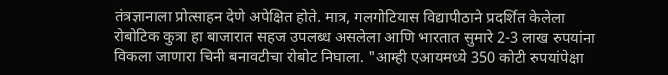तंत्रज्ञानाला प्रोत्साहन देणे अपेक्षित होते. मात्र, गलगोटियास विद्यापीठाने प्रदर्शित केलेला रोबोटिक कुत्रा हा बाजारात सहज उपलब्ध असलेला आणि भारतात सुमारे 2-3 लाख रुपयांना विकला जाणारा चिनी बनावटीचा रोबोट निघाला. "आम्ही एआयमध्ये 350 कोटी रुपयांपेक्षा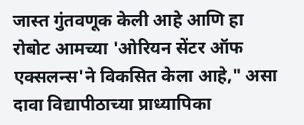जास्त गुंतवणूक केली आहे आणि हा रोबोट आमच्या 'ओरियन सेंटर ऑफ एक्सलन्स'ने विकसित केला आहे," असा दावा विद्यापीठाच्या प्राध्यापिका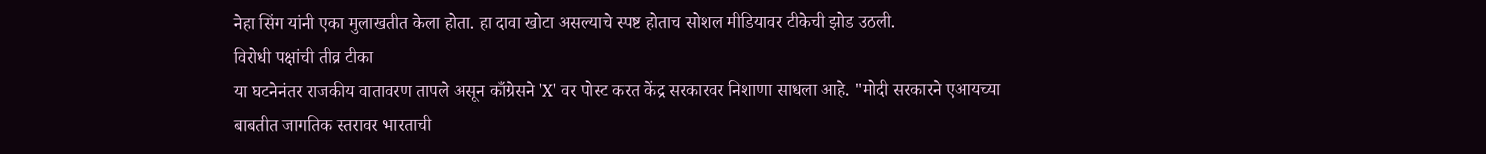नेहा सिंग यांनी एका मुलाखतीत केला होता. हा दावा खोटा असल्याचे स्पष्ट होताच सोशल मीडियावर टीकेची झोड उठली.
विरोधी पक्षांची तीव्र टीका
या घटनेनंतर राजकीय वातावरण तापले असून काँग्रेसने 'X' वर पोस्ट करत केंद्र सरकारवर निशाणा साधला आहे. "मोदी सरकारने एआयच्या बाबतीत जागतिक स्तरावर भारताची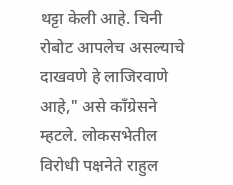थट्टा केली आहे. चिनी रोबोट आपलेच असल्याचे दाखवणे हे लाजिरवाणे आहे," असे काँग्रेसने म्हटले. लोकसभेतील विरोधी पक्षनेते राहुल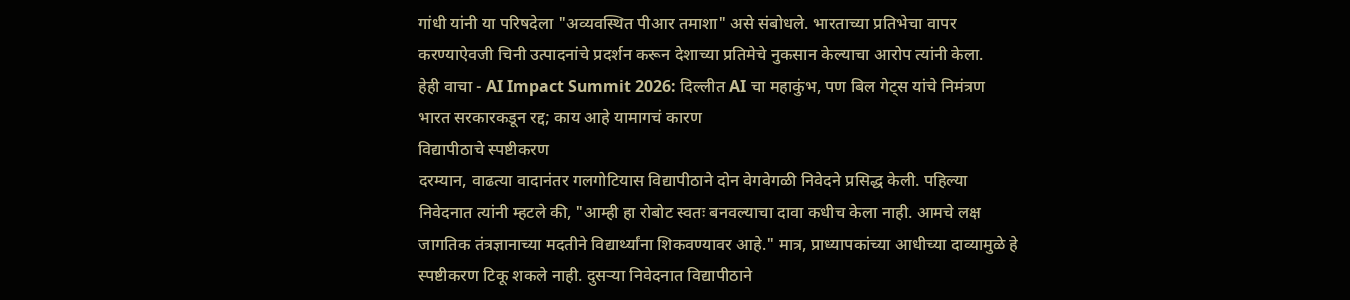गांधी यांनी या परिषदेला "अव्यवस्थित पीआर तमाशा" असे संबोधले. भारताच्या प्रतिभेचा वापर करण्याऐवजी चिनी उत्पादनांचे प्रदर्शन करून देशाच्या प्रतिमेचे नुकसान केल्याचा आरोप त्यांनी केला.
हेही वाचा - AI Impact Summit 2026: दिल्लीत AI चा महाकुंभ, पण बिल गेट्स यांचे निमंत्रण भारत सरकारकडून रद्द; काय आहे यामागचं कारण
विद्यापीठाचे स्पष्टीकरण
दरम्यान, वाढत्या वादानंतर गलगोटियास विद्यापीठाने दोन वेगवेगळी निवेदने प्रसिद्ध केली. पहिल्या निवेदनात त्यांनी म्हटले की, "आम्ही हा रोबोट स्वतः बनवल्याचा दावा कधीच केला नाही. आमचे लक्ष जागतिक तंत्रज्ञानाच्या मदतीने विद्यार्थ्यांना शिकवण्यावर आहे." मात्र, प्राध्यापकांच्या आधीच्या दाव्यामुळे हे स्पष्टीकरण टिकू शकले नाही. दुसऱ्या निवेदनात विद्यापीठाने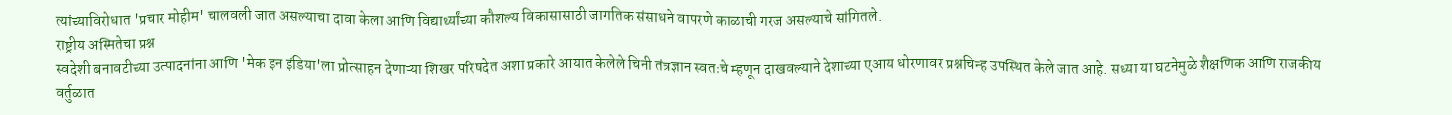त्यांच्याविरोधात 'प्रचार मोहीम' चालवली जात असल्याचा दावा केला आणि विद्यार्थ्यांच्या कौशल्य विकासासाठी जागतिक संसाधने वापरणे काळाची गरज असल्याचे सांगितले.
राष्ट्रीय अस्मितेचा प्रश्न
स्वदेशी बनावटीच्या उत्पादनांना आणि 'मेक इन इंडिया'ला प्रोत्साहन देणाऱ्या शिखर परिषदेत अशा प्रकारे आयात केलेले चिनी तंत्रज्ञान स्वतःचे म्हणून दाखवल्याने देशाच्या एआय धोरणावर प्रश्नचिन्ह उपस्थित केले जात आहे. सध्या या घटनेमुळे शैक्षणिक आणि राजकीय वर्तुळात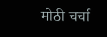मोठी चर्चा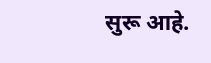सुरू आहे.